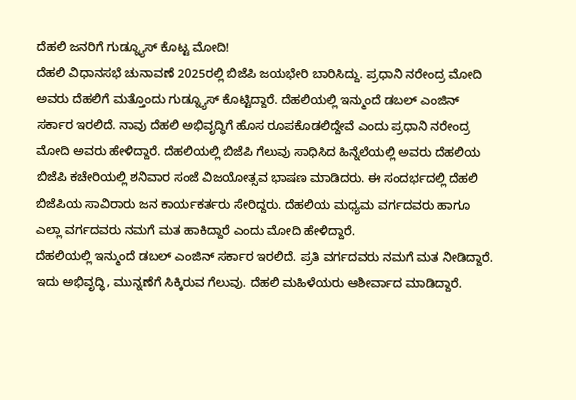ದೆಹಲಿ ಜನರಿಗೆ ಗುಡ್ನ್ಯೂಸ್ ಕೊಟ್ಟ ಮೋದಿ!
ದೆಹಲಿ ವಿಧಾನಸಭೆ ಚುನಾವಣೆ 2025ರಲ್ಲಿ ಬಿಜೆಪಿ ಜಯಭೇರಿ ಬಾರಿಸಿದ್ದು. ಪ್ರಧಾನಿ ನರೇಂದ್ರ ಮೋದಿ ಅವರು ದೆಹಲಿಗೆ ಮತ್ತೊಂದು ಗುಡ್ನ್ಯೂಸ್ ಕೊಟ್ಟಿದ್ದಾರೆ. ದೆಹಲಿಯಲ್ಲಿ ಇನ್ಮುಂದೆ ಡಬಲ್ ಎಂಜಿನ್ ಸರ್ಕಾರ ಇರಲಿದೆ. ನಾವು ದೆಹಲಿ ಅಭಿವೃದ್ಧಿಗೆ ಹೊಸ ರೂಪಕೊಡಲಿದ್ದೇವೆ ಎಂದು ಪ್ರಧಾನಿ ನರೇಂದ್ರ ಮೋದಿ ಅವರು ಹೇಳಿದ್ದಾರೆ. ದೆಹಲಿಯಲ್ಲಿ ಬಿಜೆಪಿ ಗೆಲುವು ಸಾಧಿಸಿದ ಹಿನ್ನೆಲೆಯಲ್ಲಿ ಅವರು ದೆಹಲಿಯ ಬಿಜೆಪಿ ಕಚೇರಿಯಲ್ಲಿ ಶನಿವಾರ ಸಂಜೆ ವಿಜಯೋತ್ಸವ ಭಾಷಣ ಮಾಡಿದರು. ಈ ಸಂದರ್ಭದಲ್ಲಿ ದೆಹಲಿ ಬಿಜೆಪಿಯ ಸಾವಿರಾರು ಜನ ಕಾರ್ಯಕರ್ತರು ಸೇರಿದ್ದರು. ದೆಹಲಿಯ ಮಧ್ಯಮ ವರ್ಗದವರು ಹಾಗೂ ಎಲ್ಲಾ ವರ್ಗದವರು ನಮಗೆ ಮತ ಹಾಕಿದ್ದಾರೆ ಎಂದು ಮೋದಿ ಹೇಳಿದ್ದಾರೆ.
ದೆಹಲಿಯಲ್ಲಿ ಇನ್ಮುಂದೆ ಡಬಲ್ ಎಂಜಿನ್ ಸರ್ಕಾರ ಇರಲಿದೆ. ಪ್ರತಿ ವರ್ಗದವರು ನಮಗೆ ಮತ ನೀಡಿದ್ದಾರೆ. ಇದು ಅಭಿವೃದ್ಧಿ, ಮುನ್ನಣೆಗೆ ಸಿಕ್ಕಿರುವ ಗೆಲುವು. ದೆಹಲಿ ಮಹಿಳೆಯರು ಆಶೀರ್ವಾದ ಮಾಡಿದ್ದಾರೆ.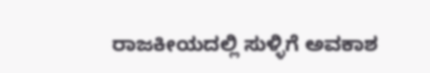ರಾಜಕೀಯದಲ್ಲಿ ಸುಳ್ಳಿಗೆ ಅವಕಾಶ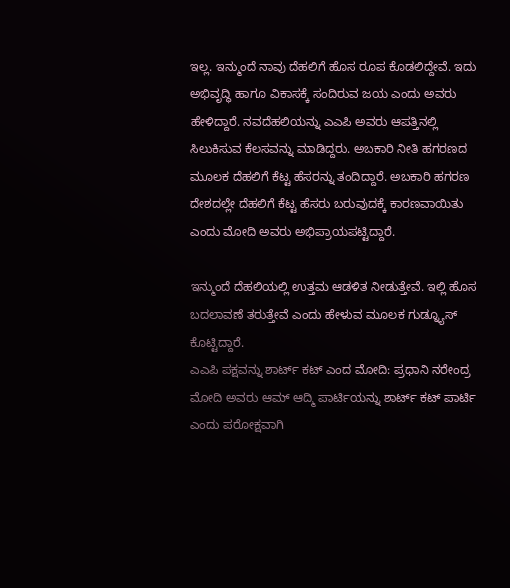ಇಲ್ಲ. ಇನ್ಮುಂದೆ ನಾವು ದೆಹಲಿಗೆ ಹೊಸ ರೂಪ ಕೊಡಲಿದ್ದೇವೆ. ಇದು ಅಭಿವೃದ್ಧಿ ಹಾಗೂ ವಿಕಾಸಕ್ಕೆ ಸಂದಿರುವ ಜಯ ಎಂದು ಅವರು ಹೇಳಿದ್ದಾರೆ. ನವದೆಹಲಿಯನ್ನು ಎಎಪಿ ಅವರು ಆಪತ್ತಿನಲ್ಲಿ ಸಿಲುಕಿಸುವ ಕೆಲಸವನ್ನು ಮಾಡಿದ್ದರು. ಅಬಕಾರಿ ನೀತಿ ಹಗರಣದ ಮೂಲಕ ದೆಹಲಿಗೆ ಕೆಟ್ಟ ಹೆಸರನ್ನು ತಂದಿದ್ದಾರೆ. ಅಬಕಾರಿ ಹಗರಣ ದೇಶದಲ್ಲೇ ದೆಹಲಿಗೆ ಕೆಟ್ಟ ಹೆಸರು ಬರುವುದಕ್ಕೆ ಕಾರಣವಾಯಿತು ಎಂದು ಮೋದಿ ಅವರು ಅಭಿಪ್ರಾಯಪಟ್ಟಿದ್ದಾರೆ.

ಇನ್ಮುಂದೆ ದೆಹಲಿಯಲ್ಲಿ ಉತ್ತಮ ಆಡಳಿತ ನೀಡುತ್ತೇವೆ. ಇಲ್ಲಿ ಹೊಸ ಬದಲಾವಣೆ ತರುತ್ತೇವೆ ಎಂದು ಹೇಳುವ ಮೂಲಕ ಗುಡ್ನ್ಯೂಸ್ ಕೊಟ್ಟಿದ್ದಾರೆ.
ಎಎಪಿ ಪಕ್ಷವನ್ನು ಶಾರ್ಟ್ ಕಟ್ ಎಂದ ಮೋದಿ: ಪ್ರಧಾನಿ ನರೇಂದ್ರ ಮೋದಿ ಅವರು ಆಮ್ ಆದ್ಮಿ ಪಾರ್ಟಿಯನ್ನು ಶಾರ್ಟ್ ಕಟ್ ಪಾರ್ಟಿ ಎಂದು ಪರೋಕ್ಷವಾಗಿ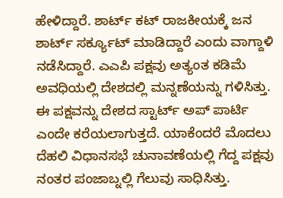ಹೇಳಿದ್ದಾರೆ. ಶಾರ್ಟ್ ಕಟ್ ರಾಜಕೀಯಕ್ಕೆ ಜನ ಶಾರ್ಟ್ ಸರ್ಕ್ಯೂಟ್ ಮಾಡಿದ್ದಾರೆ ಎಂದು ವಾಗ್ದಾಳಿ ನಡೆಸಿದ್ದಾರೆ. ಎಎಪಿ ಪಕ್ಷವು ಅತ್ಯಂತ ಕಡಿಮೆ ಅವಧಿಯಲ್ಲಿ ದೇಶದಲ್ಲಿ ಮನ್ನಣೆಯನ್ನು ಗಳಿಸಿತ್ತು. ಈ ಪಕ್ಷವನ್ನು ದೇಶದ ಸ್ಟಾರ್ಟ್ ಅಪ್ ಪಾರ್ಟಿ ಎಂದೇ ಕರೆಯಲಾಗುತ್ತದೆ. ಯಾಕೆಂದರೆ ಮೊದಲು ದೆಹಲಿ ವಿಧಾನಸಭೆ ಚುನಾವಣೆಯಲ್ಲಿ ಗೆದ್ದ ಪಕ್ಷವು ನಂತರ ಪಂಜಾಬ್ನಲ್ಲಿ ಗೆಲುವು ಸಾಧಿಸಿತ್ತು.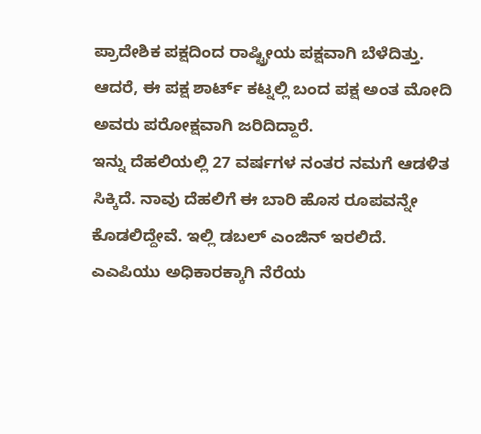ಪ್ರಾದೇಶಿಕ ಪಕ್ಷದಿಂದ ರಾಷ್ಟ್ರೀಯ ಪಕ್ಷವಾಗಿ ಬೆಳೆದಿತ್ತು. ಆದರೆ, ಈ ಪಕ್ಷ ಶಾರ್ಟ್ ಕಟ್ನಲ್ಲಿ ಬಂದ ಪಕ್ಷ ಅಂತ ಮೋದಿ ಅವರು ಪರೋಕ್ಷವಾಗಿ ಜರಿದಿದ್ದಾರೆ.
ಇನ್ನು ದೆಹಲಿಯಲ್ಲಿ 27 ವರ್ಷಗಳ ನಂತರ ನಮಗೆ ಆಡಳಿತ ಸಿಕ್ಕಿದೆ. ನಾವು ದೆಹಲಿಗೆ ಈ ಬಾರಿ ಹೊಸ ರೂಪವನ್ನೇ ಕೊಡಲಿದ್ದೇವೆ. ಇಲ್ಲಿ ಡಬಲ್ ಎಂಜಿನ್ ಇರಲಿದೆ. ಎಎಪಿಯು ಅಧಿಕಾರಕ್ಕಾಗಿ ನೆರೆಯ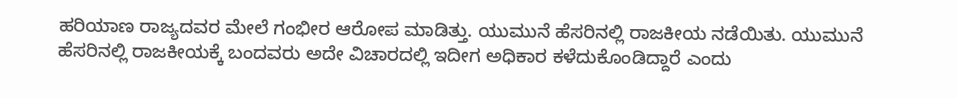ಹರಿಯಾಣ ರಾಜ್ಯದವರ ಮೇಲೆ ಗಂಭೀರ ಆರೋಪ ಮಾಡಿತ್ತು. ಯುಮುನೆ ಹೆಸರಿನಲ್ಲಿ ರಾಜಕೀಯ ನಡೆಯಿತು. ಯುಮುನೆ ಹೆಸರಿನಲ್ಲಿ ರಾಜಕೀಯಕ್ಕೆ ಬಂದವರು ಅದೇ ವಿಚಾರದಲ್ಲಿ ಇದೀಗ ಅಧಿಕಾರ ಕಳೆದುಕೊಂಡಿದ್ದಾರೆ ಎಂದು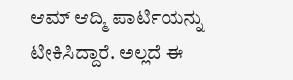ಆಮ್ ಆದ್ಮಿ ಪಾರ್ಟಿಯನ್ನು ಟೀಕಿಸಿದ್ದಾರೆ. ಅಲ್ಲದೆ ಈ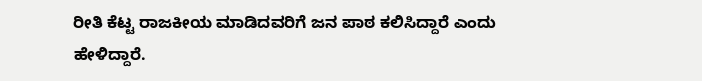ರೀತಿ ಕೆಟ್ಟ ರಾಜಕೀಯ ಮಾಡಿದವರಿಗೆ ಜನ ಪಾಠ ಕಲಿಸಿದ್ದಾರೆ ಎಂದು ಹೇಳಿದ್ದಾರೆ.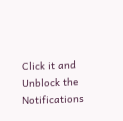Click it and Unblock the Notifications